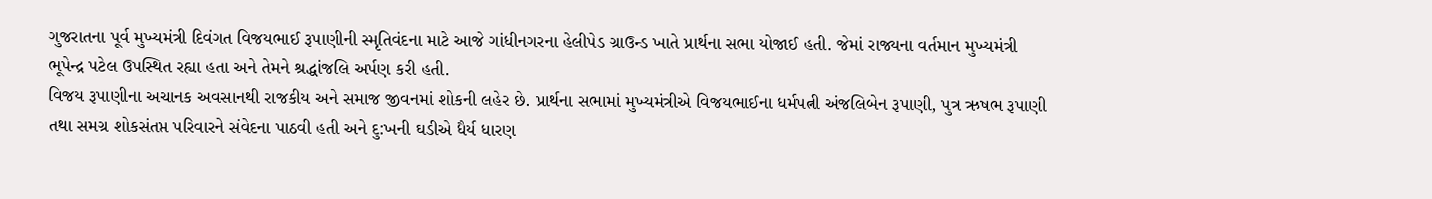ગુજરાતના પૂર્વ મુખ્યમંત્રી દિવંગત વિજયભાઈ રૂપાણીની સ્મૃતિવંદના માટે આજે ગાંધીનગરના હેલીપેડ ગ્રાઉન્ડ ખાતે પ્રાર્થના સભા યોજાઈ હતી. જેમાં રાજ્યના વર્તમાન મુખ્યમંત્રી ભૂપેન્દ્ર પટેલ ઉપસ્થિત રહ્યા હતા અને તેમને શ્રદ્ધાંજલિ અર્પણ કરી હતી.
વિજય રૂપાણીના અચાનક અવસાનથી રાજકીય અને સમાજ જીવનમાં શોકની લહેર છે. પ્રાર્થના સભામાં મુખ્યમંત્રીએ વિજયભાઈના ધર્મપત્ની અંજલિબેન રૂપાણી, પુત્ર ઋષભ રૂપાણી તથા સમગ્ર શોકસંતપ્ત પરિવારને સંવેદના પાઠવી હતી અને દુ:ખની ઘડીએ ધૈર્ય ધારણ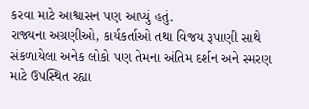કરવા માટે આશ્વાસન પણ આપ્યું હતું.
રાજ્યના અગ્રણીઓ, કાર્યકર્તાઓ તથા વિજય રૂપાણી સાથે સંકળાયેલા અનેક લોકો પણ તેમના અંતિમ દર્શન અને સ્મરણ માટે ઉપસ્થિત રહ્યા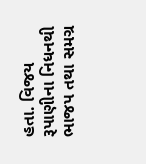હતા. વિજય રૂપાણીના નિધનથી ભાજપ તથા સમગ્ર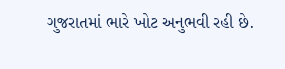ગુજરાતમાં ભારે ખોટ અનુભવી રહી છે.